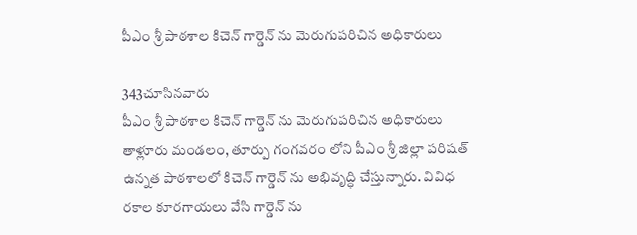పీఎం శ్రీ పాఠశాల కిచెన్ గార్డెన్ ను మెరుగుపరిచిన అధికారులు

343చూసినవారు
పీఎం శ్రీ పాఠశాల కిచెన్ గార్డెన్ ను మెరుగుపరిచిన అధికారులు
తాళ్లూరు మండలం, తూర్పు గంగవరం లోని పీఎం శ్రీ జిల్లా పరిషత్ ఉన్నత పాఠశాలలో కిచెన్ గార్డెన్ ను అభివృద్ధి చేస్తున్నారు. వివిధ రకాల కూరగాయలు వేసి గార్డెన్ ను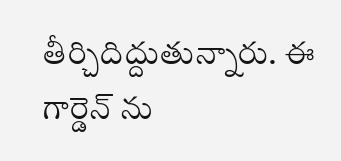తీర్చిదిద్దుతున్నారు. ఈ గార్డెన్ ను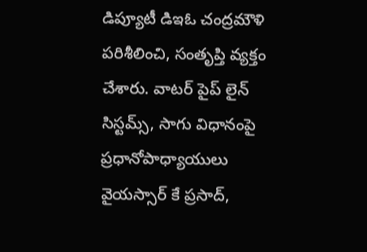డిప్యూటీ డిఇఓ చంద్రమౌళి పరిశీలించి, సంతృప్తి వ్యక్తం చేశారు. వాటర్ పైప్ లైన్ సిస్టమ్స్, సాగు విధానంపై ప్రధానోపాధ్యాయులు వైయస్సార్ కే ప్రసాద్,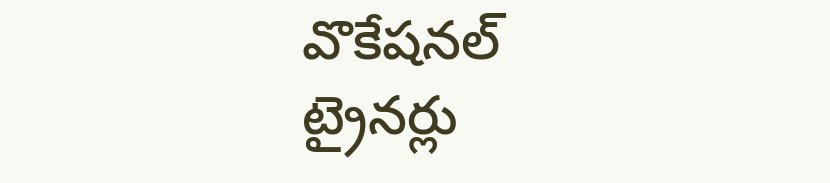వొకేషనల్ ట్రైనర్లు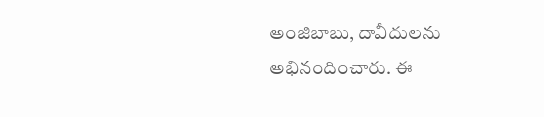అంజిబాబు, దావీదులను అభినందించారు. ఈ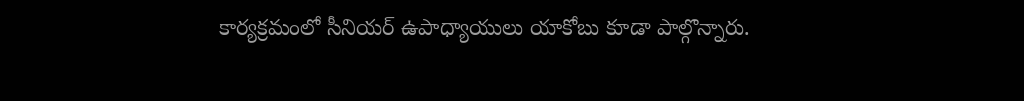కార్యక్రమంలో సీనియర్ ఉపాధ్యాయులు యాకోబు కూడా పాల్గొన్నారు.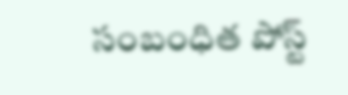సంబంధిత పోస్ట్